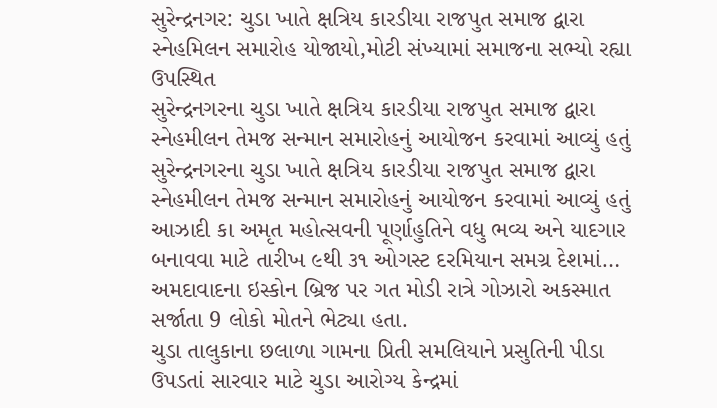સુરેન્દ્રનગર: ચુડા ખાતે ક્ષત્રિય કારડીયા રાજપુત સમાજ દ્વારા સ્નેહમિલન સમારોહ યોજાયો,મોટી સંખ્યામાં સમાજના સભ્યો રહ્યા ઉપસ્થિત
સુરેન્દ્રનગરના ચુડા ખાતે ક્ષત્રિય કારડીયા રાજપુત સમાજ દ્વારા સ્નેહમીલન તેમજ સન્માન સમારોહનું આયોજન કરવામાં આવ્યું હતું
સુરેન્દ્રનગરના ચુડા ખાતે ક્ષત્રિય કારડીયા રાજપુત સમાજ દ્વારા સ્નેહમીલન તેમજ સન્માન સમારોહનું આયોજન કરવામાં આવ્યું હતું
આઝાદી કા અમૃત મહોત્સવની પૂર્ણાહુતિને વધુ ભવ્ય અને યાદગાર બનાવવા માટે તારીખ ૯થી ૩૧ ઓગસ્ટ દરમિયાન સમગ્ર દેશમાં…
અમદાવાદના ઇસ્કોન બ્રિજ પર ગત મોડી રાત્રે ગોઝારો અકસ્માત સર્જાતા 9 લોકો મોતને ભેટ્યા હતા.
ચુડા તાલુકાના છલાળા ગામના પ્રિતી સમલિયાને પ્રસુતિની પીડા ઉપડતાં સારવાર માટે ચુડા આરોગ્ય કેન્દ્રમાં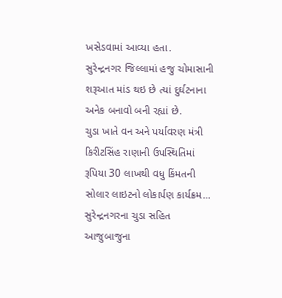ખસેડવામાં આવ્યા હતા.
સુરેન્દ્રનગર જિલ્લામાં હજુ ચોમાસાની શરૂઆત માંડ થઇ છે ત્યાં દુર્ઘટનાના અનેક બનાવો બની રહ્યાં છે.
ચુડા ખાતે વન અને પર્યાવરણ મંત્રી કિરીટસિંહ રાણાની ઉપસ્થિતિમાં રૂપિયા 30 લાખથી વધુ કિંમતની સોલાર લાઇટનો લોકાર્પણ કાર્યક્રમ…
સુરેન્દ્રનગરના ચુડા સહિત આજુબાજુના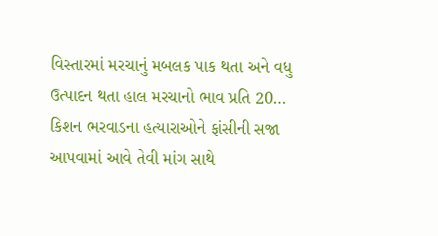વિસ્તારમાં મરચાનું મબલક પાક થતા અને વધુ ઉત્પાદન થતા હાલ મરચાનો ભાવ પ્રતિ 20…
કિશન ભરવાડના હત્યારાઓને ફાંસીની સજા આપવામાં આવે તેવી માંગ સાથે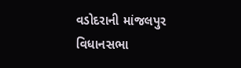વડોદરાની માંજલપુર વિધાનસભા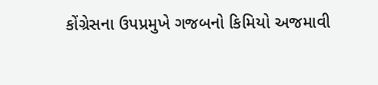કોંગ્રેસના ઉપપ્રમુખે ગજબનો કિમિયો અજમાવી